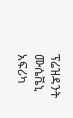ፕሬዝዳንት ሙሴቬኒ አፍሪካ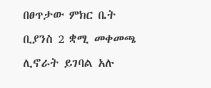በፀጥታው ምክር ቤት ቢያንስ 2 ቋሚ መቀመጫ ሊኖራት ይገባል አሉ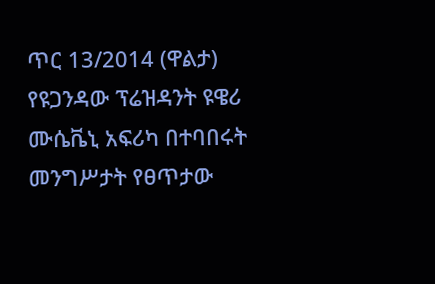ጥር 13/2014 (ዋልታ) የዩጋንዳው ፕሬዝዳንት ዩዌሪ ሙሴቬኒ አፍሪካ በተባበሩት መንግሥታት የፀጥታው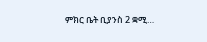ምክር ቤት ቢያንስ 2 ቋሚ…